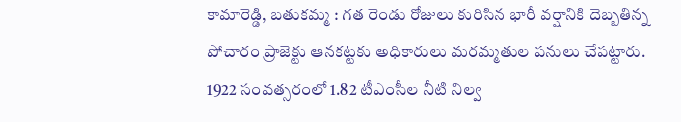కామారెడ్డి, బతుకమ్మ : గత రెండు రోజులు కురిసిన భారీ వర్షానికి దెబ్బతిన్న పోచారం ప్రాజెక్టు ఆనకట్టకు అధికారులు మరమ్మతుల పనులు చేపట్టారు. 1922 సంవత్సరంలో 1.82 టీఎంసీల నీటి నిల్వ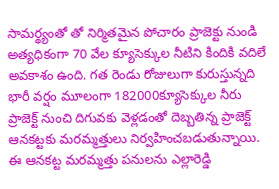సామర్థ్యంతో తో నిర్మితమైన పోచారం ప్రాజెక్టు నుండి అత్యధికంగా 70 వేల క్యూసెక్కుల నీటిని కిందికి వదిలే అవకాశం ఉంది. గత రెండు రోజులుగా కురుస్తున్నది భారీ వర్షం మూలంగా 182000క్యూసెక్కుల నీరు ప్రాజెక్ట్ నుంచి దిగువకు వెళ్లడంతో దెబ్బతిన్న ప్రాజెక్ట్ ఆనకట్టకు మరమ్మత్తులు నిర్వహించబడుతున్నాయి. ఈ ఆనకట్ట మరమ్మత్తు పనులను ఎల్లారెడ్డి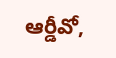ఆర్డీవో,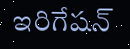ఇరిగేషన్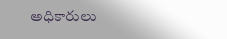అధికారులు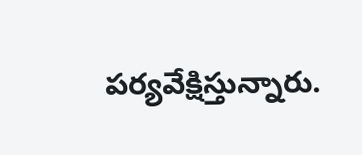పర్యవేక్షిస్తున్నారు.